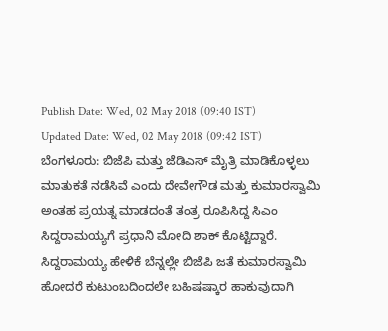Publish Date: Wed, 02 May 2018 (09:40 IST)
Updated Date: Wed, 02 May 2018 (09:42 IST)
ಬೆಂಗಳೂರು: ಬಿಜೆಪಿ ಮತ್ತು ಜೆಡಿಎಸ್ ಮೈತ್ರಿ ಮಾಡಿಕೊಳ್ಳಲು ಮಾತುಕತೆ ನಡೆಸಿವೆ ಎಂದು ದೇವೇಗೌಡ ಮತ್ತು ಕುಮಾರಸ್ವಾಮಿ ಅಂತಹ ಪ್ರಯತ್ನ ಮಾಡದಂತೆ ತಂತ್ರ ರೂಪಿಸಿದ್ದ ಸಿಎಂ ಸಿದ್ದರಾಮಯ್ಯಗೆ ಪ್ರಧಾನಿ ಮೋದಿ ಶಾಕ್ ಕೊಟ್ಟಿದ್ದಾರೆ.
ಸಿದ್ದರಾಮಯ್ಯ ಹೇಳಿಕೆ ಬೆನ್ನಲ್ಲೇ ಬಿಜೆಪಿ ಜತೆ ಕುಮಾರಸ್ವಾಮಿ ಹೋದರೆ ಕುಟುಂಬದಿಂದಲೇ ಬಹಿಷಷ್ಕಾರ ಹಾಕುವುದಾಗಿ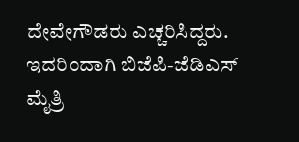ದೇವೇಗೌಡರು ಎಚ್ಚರಿಸಿದ್ದರು. ಇದರಿಂದಾಗಿ ಬಿಜೆಪಿ-ಜೆಡಿಎಸ್ ಮೈತ್ರಿ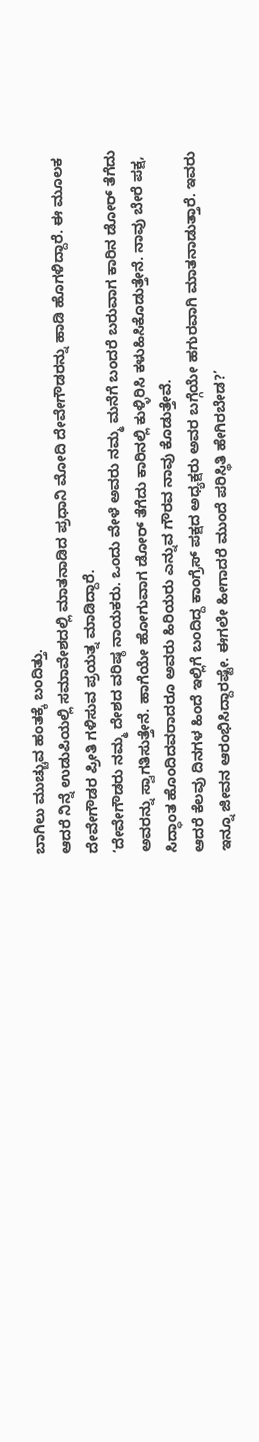ಬಾಗಿಲು ಮುಚ್ಚುವ ಹಂತಕ್ಕೆ ಬಂದಿತ್ತು.
ಆದರೆ ನಿನ್ನೆ ಉಡುಪಿಯಲ್ಲಿ ಸಮಾವೇಶದಲ್ಲಿ ಮಾತನಾಡಿದ ಪ್ರಧಾನಿ ಮೋದಿ ದೇವೇಗೌಡರನ್ನು ಹಾಡಿ ಹೊಗಳಿದ್ದಾರೆ. ಈ ಮೂಲಕ ದೇವೇಗೌಡರ ಪ್ರೀತಿ ಗಳಿಸುವ ಪ್ರಯತ್ನ ಮಾಡಿದ್ದಾರೆ.
‘ದೇವೇಗೌಡರು ನಮ್ಮ ದೇಶದ ವರಿಷ್ಠ ನಾಯಕರು. ಒಂದು ವೇಳೆ ಅವರು ನಮ್ಮ ಮನೆಗೆ ಬಂದರೆ ಬರುವಾಗ ಕಾರಿನ ಡೋರ್ ತೆಗೆದು ಅವರನ್ನು ಸ್ವಾಗತಿಸುತ್ತೇನೆ. ಹಾಗೆಯೇ ಹೋಗುವಾಗ ಡೋರ್ ತೆಗೆದು ಕಾರಿನಲ್ಲಿ ಕುಳ್ಳಿರಿಸಿ ಕಳುಹಿಸಿಕೊಡುತ್ತೇನೆ. ನಾವು ಬೇರೆ ಪಕ್ಷ, ಸಿದ್ಧಾಂತ ಹೊಂದಿದವರಾದರೂ ಅವರು ಹಿರಿಯರು ಎನ್ನುವ ಗೌರವ ನಾವು ಕೊಡುತ್ತೇವೆ.
ಆದರೆ ಕೆಲವು ದಿನಗಳ ಹಿಂದೆ ಇಲ್ಲಿಗೆ ಬಂದಿದ್ದ ಕಾಂಗ್ರೆಸ್ ಪಕ್ಷದ ಅಧ್ಯಕ್ಷರು ಅವರ ಬಗ್ಗೆಯೇ ಹಗುರವಾಗಿ ಮಾತನಾಡುತ್ತಾರೆ. ಇವರು ಇನ್ನೂ ಜೀವನ ಆರಂಭಿಸಿದ್ದಾರಷ್ಟೇ. ಈಗಲೇ ಹೀಗಾದರೆ ಮುಂದೆ ಪರಿಸ್ಥಿತಿ ಹೇಗಿರಬೇಡ?’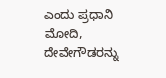ಎಂದು ಪ್ರಧಾನಿ ಮೋದಿ, ದೇವೇಗೌಡರನ್ನು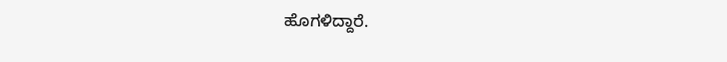ಹೊಗಳಿದ್ದಾರೆ.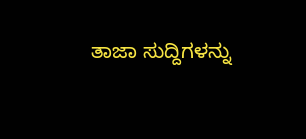ತಾಜಾ ಸುದ್ದಿಗಳನ್ನು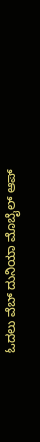ಓದಲು ವೆಬ್ ದುನಿಯಾ ಮೊಬೈಲ್ ಆಪ್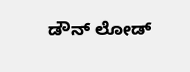ಡೌನ್ ಲೋಡ್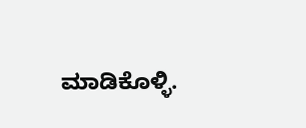ಮಾಡಿಕೊಳ್ಳಿ.